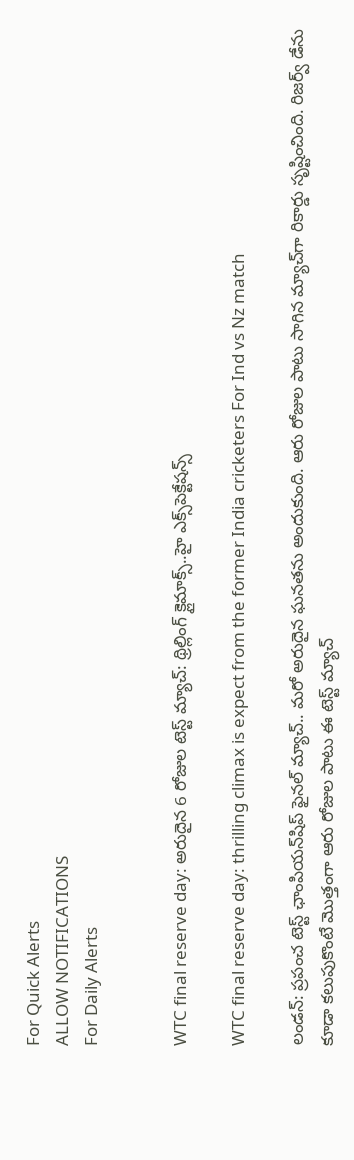For Quick Alerts
ALLOW NOTIFICATIONS
For Daily Alerts


WTC final reserve day: అరుదైన 6 రోజుల టెస్ట్ మ్యాచ్: థ్రిల్లింగ్ క్లైమాక్స్..హై ఎక్స్‌పెక్టేషన్స్

WTC final reserve day: thrilling climax is expect from the former India cricketers For Ind vs Nz match

లండన్: ప్రపంచ టెస్ట్ ఛాంపియన్‌షిప్ ఫైనల్ మ్యాచ్.. మరో అరుదైన ఘనతను అందుకుంది. ఆరు రోజుల పాటు సాగిన మ్యాచ్‌గా రికార్డు సృష్టించింది. రిజర్వ్ డేను కూడా కలుపుకొంటే మొత్తంగా ఆరు రోజుల పాటు ఈ టెస్ట్ మ్యాచ్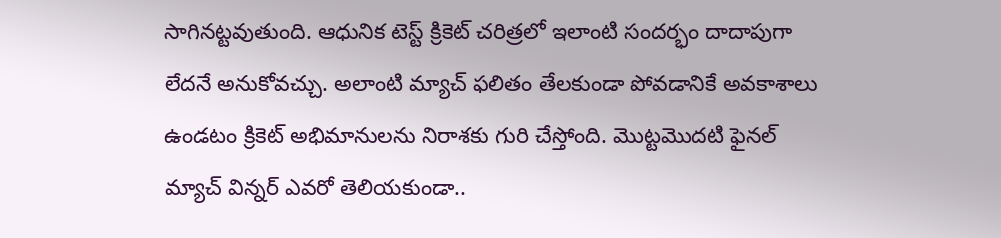సాగినట్టవుతుంది. ఆధునిక టెస్ట్ క్రికెట్ చరిత్రలో ఇలాంటి సందర్భం దాదాపుగా లేదనే అనుకోవచ్చు. అలాంటి మ్యాచ్ ఫలితం తేలకుండా పోవడానికే అవకాశాలు ఉండటం క్రికెట్ అభిమానులను నిరాశకు గురి చేస్తోంది. మొట్టమొదటి ఫైనల్ మ్యాచ్ విన్నర్ ఎవరో తెలియకుండా..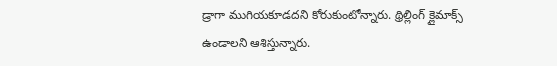డ్రాగా ముగియకూడదని కోరుకుంటోన్నారు. థ్రిల్లింగ్ క్లైమాక్స్ ఉండాలని ఆశిస్తున్నారు.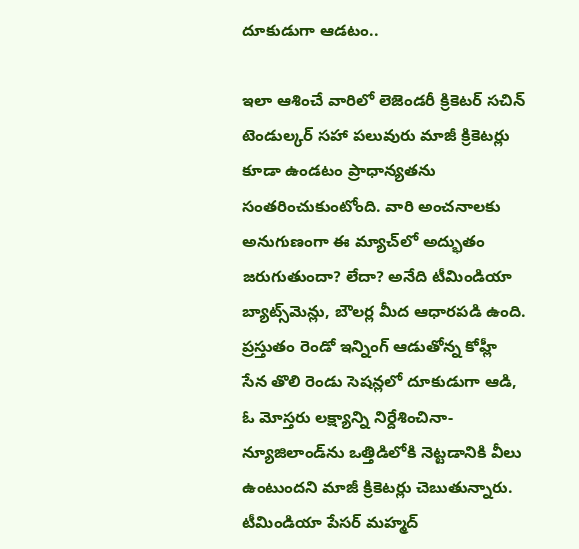దూకుడుగా ఆడటం..

ఇలా ఆశించే వారిలో లెజెండరీ క్రికెటర్ సచిన్ టెండుల్కర్ సహా పలువురు మాజీ క్రికెటర్లు కూడా ఉండటం ప్రాధాన్యతను సంతరించుకుంటోంది. వారి అంచనాలకు అనుగుణంగా ఈ మ్యాచ్‌లో అద్భుతం జరుగుతుందా? లేదా? అనేది టీమిండియా బ్యాట్స్‌మెన్లు, బౌలర్ల మీద ఆధారపడి ఉంది. ప్రస్తుతం రెండో ఇన్నింగ్ ఆడుతోన్న కోహ్లీ సేన తొలి రెండు సెషన్లలో దూకుడుగా ఆడి, ఓ మోస్తరు లక్ష్యాన్ని నిర్దేశించినా- న్యూజిలాండ్‌ను ఒత్తిడిలోకి నెట్టడానికి వీలు ఉంటుందని మాజీ క్రికెటర్లు చెబుతున్నారు. టీమిండియా పేసర్ మహ్మద్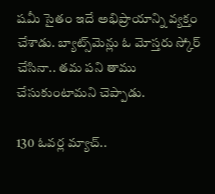షమీ సైతం ఇదే అభిప్రాయాన్ని వ్యక్తం చేశాడు. బ్యాట్స్‌మెన్లు ఓ మోస్తరు స్కోర్ చేసినా.. తమ పని తాము చేసుకుంటామని చెప్పాడు.

130 ఓవర్ల మ్యాచ్..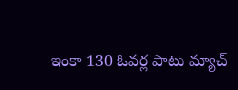ఇంకా 130 ఓవర్ల పాటు మ్యాచ్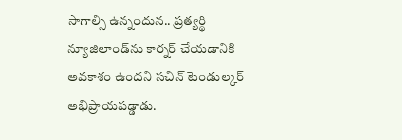సాగాల్సి ఉన్నందున.. ప్రత్యర్థి న్యూజిలాండ్‌ను కార్నర్ చేయడానికి అవకాశం ఉందని సచిన్ టెండుల్కర్ అభిప్రాయపడ్డాడు.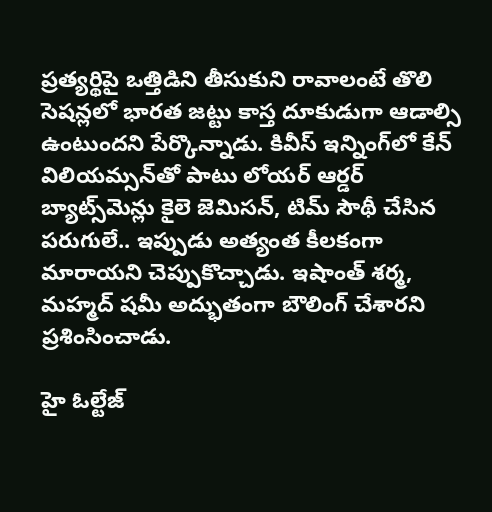ప్రత్యర్థిపై ఒత్తిడిని తీసుకుని రావాలంటే తొలి సెషన్లలో భారత జట్టు కాస్త దూకుడుగా ఆడాల్సి ఉంటుందని పేర్కొన్నాడు. కివీస్ ఇన్నింగ్‌లో కేన్ విలియమ్సన్‌తో పాటు లోయర్ ఆర్డర్ బ్యాట్స్‌మెన్లు కైలె జెమిసన్, టిమ్ సౌథీ చేసిన పరుగులే.. ఇప్పుడు అత్యంత కీలకంగా మారాయని చెప్పుకొచ్చాడు. ఇషాంత్ శర్మ, మహ్మద్ షమీ అద్భుతంగా బౌలింగ్ చేశారని ప్రశింసించాడు.

హై ఓల్టేజ్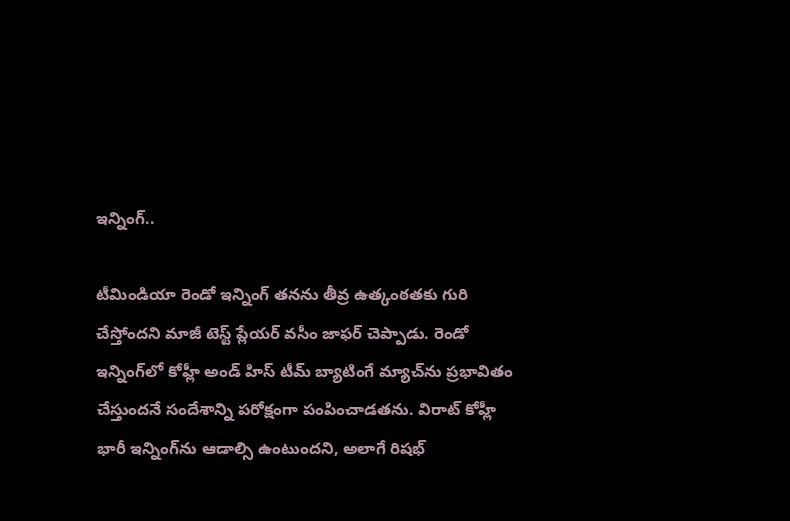ఇన్నింగ్..

టీమిండియా రెండో ఇన్నింగ్ తనను తీవ్ర ఉత్కంఠతకు గురి చేస్తోందని మాజీ టెస్ట్ ప్లేయర్ వసీం జాఫర్ చెప్పాడు. రెండో ఇన్నింగ్‌లో కోహ్లీ అండ్ హిస్ టీమ్ బ్యాటింగే మ్యాచ్‌ను ప్రభావితం చేస్తుందనే సందేశాన్ని పరోక్షంగా పంపించాడతను. విరాట్ కోహ్లీ భారీ ఇన్నింగ్‌ను ఆడాల్సి ఉంటుందని, అలాగే రిషభ్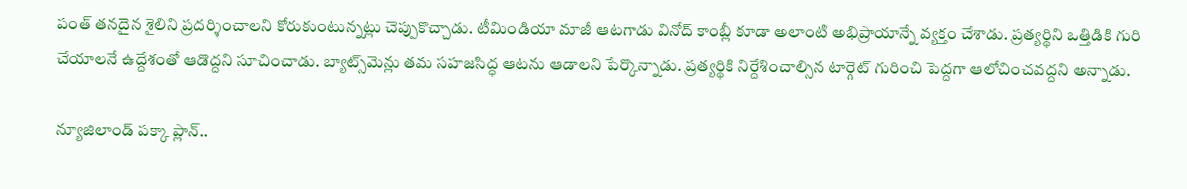పంత్ తనదైన శైలిని ప్రదర్శించాలని కోరుకుంటున్నట్లు చెప్పుకొచ్చాడు. టీమిండియా మాజీ ఆటగాడు వినోద్ కాంబ్లీ కూడా అలాంటి అభిప్రాయాన్నే వ్యక్తం చేశాడు. ప్రత్యర్థిని ఒత్తిడికి గురి చేయాలనే ఉద్దేశంతో ఆడొద్దని సూచించాడు. బ్యాట్స్‌మెన్లు తమ సహజసిద్ధ ఆటను ఆడాలని పేర్కొన్నాడు. ప్రత్యర్థికి నిర్దేశించాల్సిన టార్గెట్ గురించి పెద్దగా ఆలోచించవద్దని అన్నాడు.

న్యూజిలాండ్ పక్కా ప్లాన్..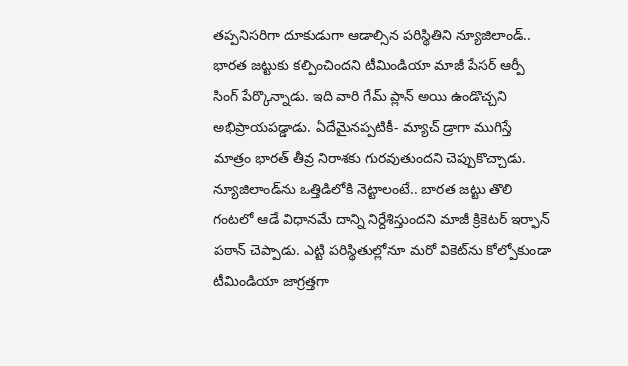తప్పనిసరిగా దూకుడుగా ఆడాల్సిన పరిస్థితిని న్యూజిలాండ్.. భారత జట్టుకు కల్పించిందని టీమిండియా మాజీ పేసర్ ఆర్పీ సింగ్ పేర్కొన్నాడు. ఇది వారి గేమ్ ప్లాన్ అయి ఉండొచ్చని అభిప్రాయపడ్డాడు. ఏదేమైనప్పటికీ- మ్యాచ్ డ్రాగా ముగిస్తే మాత్రం భారత్ తీవ్ర నిరాశకు గురవుతుందని చెప్పుకొచ్చాడు. న్యూజిలాండ్‌ను ఒత్తిడిలోకి నెట్టాలంటే.. బారత జట్టు తొలి గంటలో ఆడే విధానమే దాన్ని నిర్దేశిస్తుందని మాజీ క్రికెటర్ ఇర్ఫాన్ పఠాన్ చెప్పాడు. ఎట్టి పరిస్థితుల్లోనూ మరో వికెట్‌ను కోల్పోకుండా టీమిండియా జాగ్రత్తగా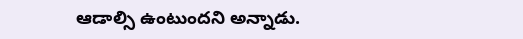ఆడాల్సి ఉంటుందని అన్నాడు.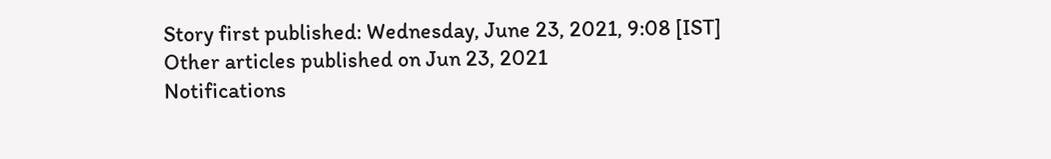Story first published: Wednesday, June 23, 2021, 9:08 [IST]
Other articles published on Jun 23, 2021
Notifications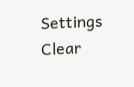Settings
Clear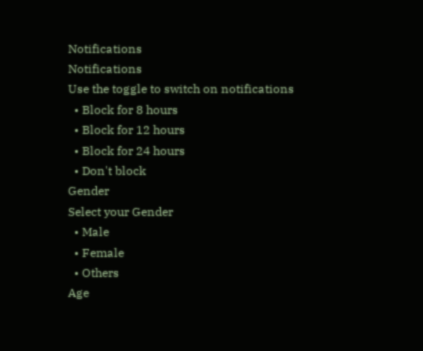Notifications
Notifications
Use the toggle to switch on notifications
  • Block for 8 hours
  • Block for 12 hours
  • Block for 24 hours
  • Don't block
Gender
Select your Gender
  • Male
  • Female
  • Others
Age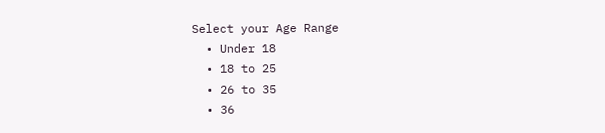Select your Age Range
  • Under 18
  • 18 to 25
  • 26 to 35
  • 36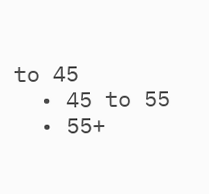to 45
  • 45 to 55
  • 55+